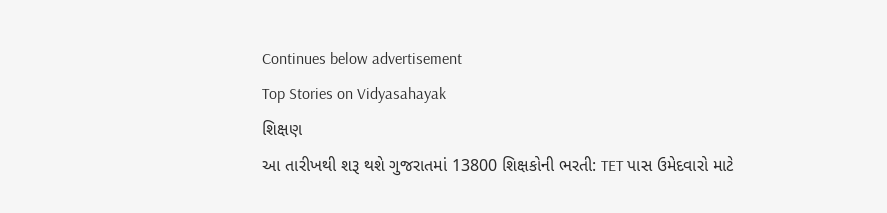Continues below advertisement
Top Stories on Vidyasahayak
શિક્ષણ
આ તારીખથી શરૂ થશે ગુજરાતમાં 13800 શિક્ષકોની ભરતી: TET પાસ ઉમેદવારો માટે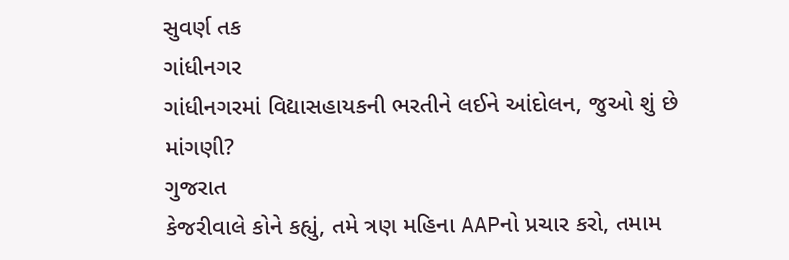સુવર્ણ તક
ગાંધીનગર
ગાંધીનગરમાં વિદ્યાસહાયકની ભરતીને લઈને આંદોલન, જુઓ શું છે માંગણી?
ગુજરાત
કેજરીવાલે કોને કહ્યું, તમે ત્રણ મહિના AAPનો પ્રચાર કરો, તમામ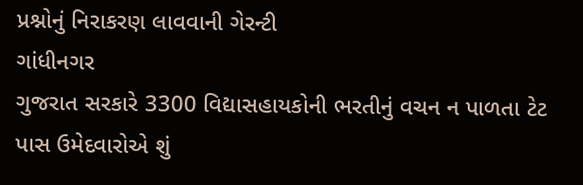પ્રશ્નોનું નિરાકરણ લાવવાની ગેરન્ટી
ગાંધીનગર
ગુજરાત સરકારે 3300 વિદ્યાસહાયકોની ભરતીનું વચન ન પાળતા ટેટ પાસ ઉમેદવારોએ શું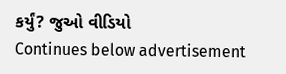કર્યું? જુઓ વીડિયો
Continues below advertisement